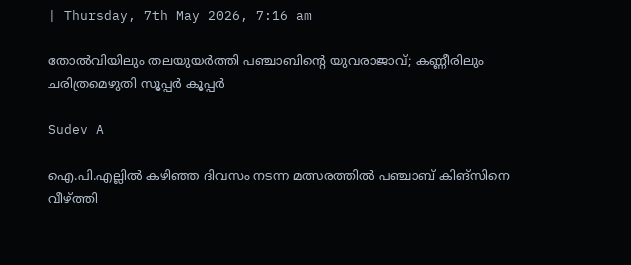| Thursday, 7th May 2026, 7:16 am

തോല്‍വിയിലും തലയുയര്‍ത്തി പഞ്ചാബിന്റെ യുവരാജാവ്; കണ്ണീരിലും ചരിത്രമെഴുതി സൂപ്പര്‍ കൂപ്പര്‍

Sudev A

ഐ.പി.എല്ലില്‍ കഴിഞ്ഞ ദിവസം നടന്ന മത്സരത്തില്‍ പഞ്ചാബ് കിങ്‌സിനെ വീഴ്ത്തി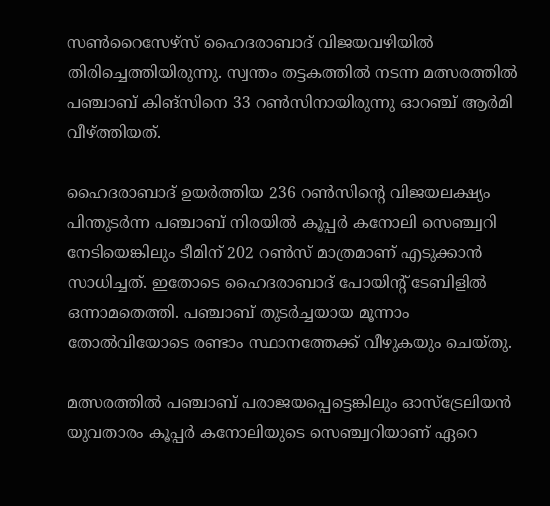സണ്‍റൈസേഴ്‌സ് ഹൈദരാബാദ് വിജയവഴിയില്‍ തിരിച്ചെത്തിയിരുന്നു. സ്വന്തം തട്ടകത്തില്‍ നടന്ന മത്സരത്തില്‍ പഞ്ചാബ് കിങ്സിനെ 33 റണ്‍സിനായിരുന്നു ഓറഞ്ച് ആര്‍മി വീഴ്ത്തിയത്.

ഹൈദരാബാദ് ഉയര്‍ത്തിയ 236 റണ്‍സിന്റെ വിജയലക്ഷ്യം പിന്തുടര്‍ന്ന പഞ്ചാബ് നിരയില്‍ കൂപ്പര്‍ കനോലി സെഞ്ച്വറി നേടിയെങ്കിലും ടീമിന് 202 റണ്‍സ് മാത്രമാണ് എടുക്കാന്‍ സാധിച്ചത്. ഇതോടെ ഹൈദരാബാദ് പോയിന്റ് ടേബിളില്‍ ഒന്നാമതെത്തി. പഞ്ചാബ് തുടര്‍ച്ചയായ മൂന്നാം തോല്‍വിയോടെ രണ്ടാം സ്ഥാനത്തേക്ക് വീഴുകയും ചെയ്തു.

മത്സരത്തില്‍ പഞ്ചാബ് പരാജയപ്പെട്ടെങ്കിലും ഓസ്ട്രേലിയന്‍ യുവതാരം കൂപ്പര്‍ കനോലിയുടെ സെഞ്ച്വറിയാണ് ഏറെ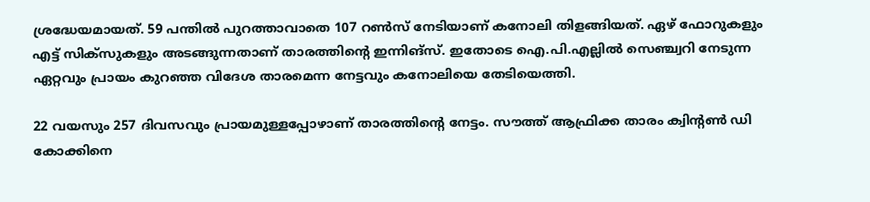ശ്രദ്ധേയമായത്. 59 പന്തില്‍ പുറത്താവാതെ 107 റണ്‍സ് നേടിയാണ് കനോലി തിളങ്ങിയത്. ഏഴ് ഫോറുകളും എട്ട് സിക്‌സുകളും അടങ്ങുന്നതാണ് താരത്തിന്റെ ഇന്നിങ്സ്. ഇതോടെ ഐ.പി.എല്ലില്‍ സെഞ്ച്വറി നേടുന്ന ഏറ്റവും പ്രായം കുറഞ്ഞ വിദേശ താരമെന്ന നേട്ടവും കനോലിയെ തേടിയെത്തി.

22 വയസും 257 ദിവസവും പ്രായമുള്ളപ്പോഴാണ് താരത്തിന്റെ നേട്ടം. സൗത്ത് ആഫ്രിക്ക താരം ക്വിന്റണ്‍ ഡി കോക്കിനെ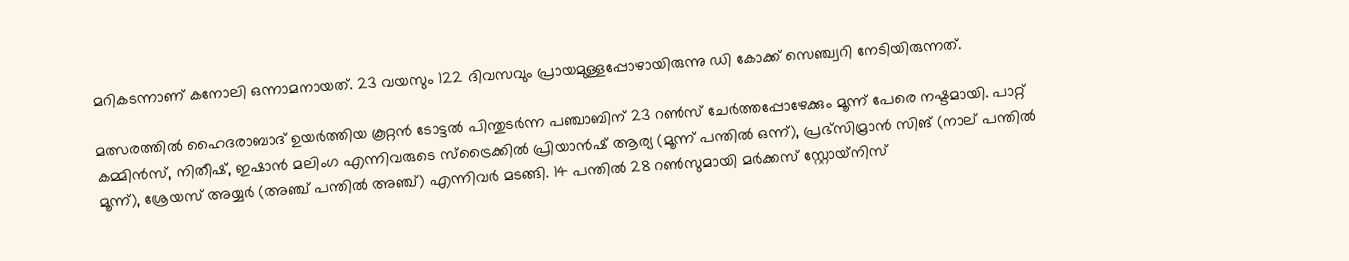മറികടന്നാണ് കനോലി ഒന്നാമനായത്. 23 വയസും 122 ദിവസവും പ്രായമുള്ളപ്പോഴായിരുന്നു ഡി കോക്ക് സെഞ്ച്വറി നേടിയിരുന്നത്.

മത്സരത്തില്‍ ഹൈദരാബാദ് ഉയര്‍ത്തിയ കൂറ്റന്‍ ടോട്ടല്‍ പിന്തുടര്‍ന്ന പഞ്ചാബിന് 23 റണ്‍സ് ചേര്‍ത്തപ്പോഴേക്കും മൂന്ന് പേരെ നഷ്ടമായി. പാറ്റ് കമ്മിന്‍സ്, നിതീഷ്, ഇഷാന്‍ മലിംഗ എന്നിവരുടെ സ്‌ട്രൈക്കില്‍ പ്രിയാന്‍ഷ് ആര്യ (മൂന്ന് പന്തില്‍ ഒന്ന്), പ്രഭ്സിമ്രാന്‍ സിങ് (നാല് പന്തില്‍ മൂന്ന്), ശ്രേയസ് അയ്യര്‍ (അഞ്ച് പന്തില്‍ അഞ്ച്) എന്നിവര്‍ മടങ്ങി. 14 പന്തില്‍ 28 റണ്‍സുമായി മര്‍ക്കസ് സ്റ്റോയ്‌നിസ്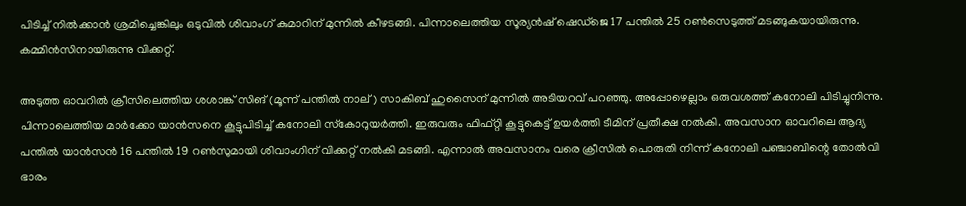പിടിച്ച് നില്‍ക്കാന്‍ ശ്രമിച്ചെങ്കിലും ഒടുവില്‍ ശിവാംഗ് കുമാറിന് മുന്നില്‍ കീഴടങ്ങി. പിന്നാലെത്തിയ സൂര്യന്‍ഷ് ഷെഡ്‌ജെ 17 പന്തില്‍ 25 റണ്‍സെടുത്ത് മടങ്ങുകയായിരുന്നു. കമ്മിന്‍സിനായിരുന്നു വിക്കറ്റ്.

അടുത്ത ഓവറില്‍ ക്രീസിലെത്തിയ ശശാങ്ക് സിങ് (മൂന്ന് പന്തില്‍ നാല്) സാകിബ് ഹുസൈന് മുന്നില്‍ അടിയറവ് പറഞ്ഞു. അപ്പോഴെല്ലാം ഒരുവശത്ത് കനോലി പിടിച്ചുനിന്നു. പിന്നാലെത്തിയ മാര്‍ക്കോ യാന്‍സനെ കൂട്ടുപിടിച്ച് കനോലി സ്‌കോറുയര്‍ത്തി. ഇരുവരും ഫിഫ്റ്റി കൂട്ടുകെട്ട് ഉയര്‍ത്തി ടീമിന് പ്രതീക്ഷ നല്‍കി. അവസാന ഓവറിലെ ആദ്യ പന്തില്‍ യാന്‍സന്‍ 16 പന്തില്‍ 19 റണ്‍സുമായി ശിവാംഗിന് വിക്കറ്റ് നല്‍കി മടങ്ങി. എന്നാല്‍ അവസാനം വരെ ക്രീസില്‍ പൊരുതി നിന്ന് കനോലി പഞ്ചാബിന്റെ തോല്‍വി ഭാരം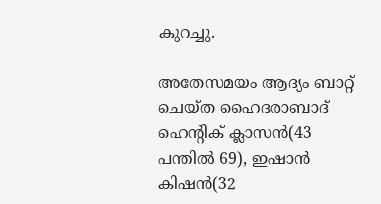കുറച്ചു.

അതേസമയം ആദ്യം ബാറ്റ് ചെയ്ത ഹൈദരാബാദ് ഹെന്റിക് ക്ലാസന്‍(43 പന്തില്‍ 69), ഇഷാന്‍ കിഷന്‍(32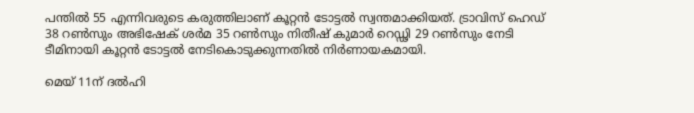പന്തില്‍ 55 എന്നിവരുടെ കരുത്തിലാണ് കൂറ്റന്‍ ടോട്ടല്‍ സ്വന്തമാക്കിയത്. ട്രാവിസ് ഹെഡ് 38 റണ്‍സും അഭിഷേക് ശര്‍മ 35 റണ്‍സും നിതീഷ് കുമാര്‍ റെഡ്ഢി 29 റണ്‍സും നേടി ടീമിനായി കൂറ്റന്‍ ടോട്ടല്‍ നേടികൊടുക്കുന്നതില്‍ നിര്‍ണായകമായി.

മെയ് 11ന് ദല്‍ഹി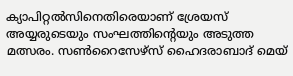ക്യാപിറ്റല്‍സിനെതിരെയാണ് ശ്രേയസ് അയ്യരുടെയും സംഘത്തിന്റെയും അടുത്ത മത്സരം. സണ്‍റൈസേഴ്സ് ഹൈദരാബാദ് മെയ്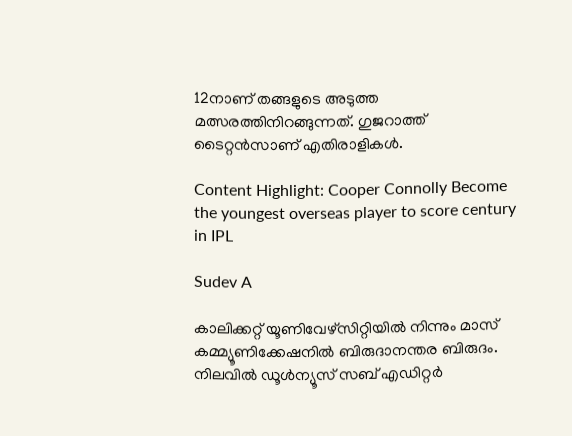12നാണ് തങ്ങളുടെ അടുത്ത മത്സരത്തിനിറങ്ങുന്നത്. ഗുജറാത്ത് ടൈറ്റന്‍സാണ് എതിരാളികള്‍.

Content Highlight: Cooper Connolly Become the youngest overseas player to score century in IPL

Sudev A

കാലിക്കറ്റ് യൂണിവേഴ്‌സിറ്റിയില്‍ നിന്നും മാസ് കമ്മ്യൂണിക്കേഷനില്‍ ബിരുദാനന്തര ബിരുദം. നിലവില്‍ ഡൂള്‍ന്യൂസ് സബ് എഡിറ്റര്‍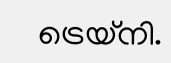ട്രെയ്‌നി.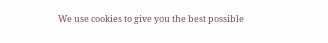We use cookies to give you the best possible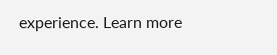experience. Learn more